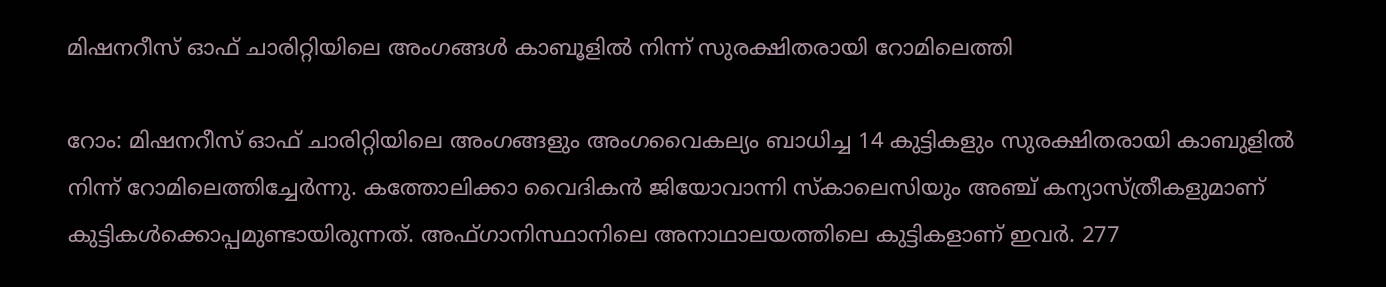മിഷനറീസ് ഓഫ് ചാരിറ്റിയിലെ അംഗങ്ങള്‍ കാബൂളില്‍ നിന്ന് സുരക്ഷിതരായി റോമിലെത്തി

റോം: മിഷനറീസ് ഓഫ് ചാരിറ്റിയിലെ അംഗങ്ങളും അംഗവൈകല്യം ബാധിച്ച 14 കുട്ടികളും സുരക്ഷിതരായി കാബുളില്‍ നിന്ന് റോമിലെത്തിച്ചേര്‍ന്നു. കത്തോലിക്കാ വൈദികന്‍ ജിയോവാന്നി സ്‌കാലെസിയും അഞ്ച് കന്യാസ്ത്രീകളുമാണ് കുട്ടികള്‍ക്കൊപ്പമുണ്ടായിരുന്നത്. അഫ്ഗാനിസ്ഥാനിലെ അനാഥാലയത്തിലെ കുട്ടികളാണ് ഇവര്‍. 277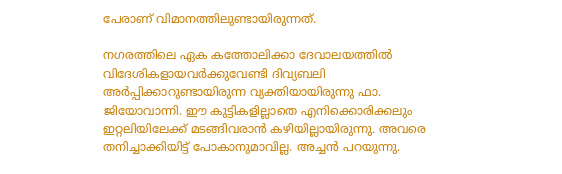പേരാണ് വിമാനത്തിലുണ്ടായിരുന്നത്.

നഗരത്തിലെ ഏക കത്തോലിക്കാ ദേവാലയത്തില്‍ വിദേശികളായവര്‍ക്കുവേണ്ടി ദിവ്യബലി അര്‍പ്പിക്കാറുണ്ടായിരുന്ന വ്യക്തിയായിരുന്നു ഫാ. ജിയോവാന്നി. ഈ കുട്ടികളില്ലാതെ എനിക്കൊരിക്കലും ഇറ്റലിയിലേക്ക് മടങ്ങിവരാന്‍ കഴിയില്ലായിരുന്നു. അവരെ തനിച്ചാക്കിയിട്ട് പോകാനുമാവില്ല. അച്ചന്‍ പറയുന്നു.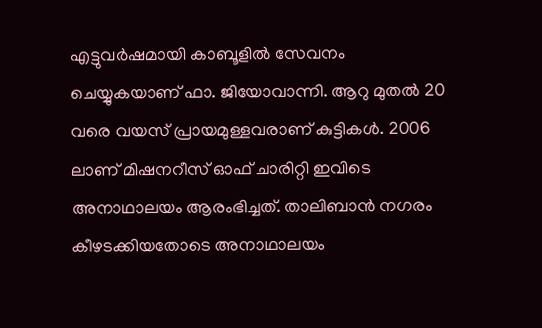എട്ടുവര്‍ഷമായി കാബൂളില്‍ സേവനം ചെയ്യുകയാണ് ഫാ. ജിയോവാന്നി. ആറു മുതല്‍ 20 വരെ വയസ് പ്രായമുള്ളവരാണ് കുട്ടികള്‍. 2006 ലാണ് മിഷനറീസ് ഓഫ് ചാരിറ്റി ഇവിടെ അനാഥാലയം ആരംഭിച്ചത്. താലിബാന്‍ നഗരം കീഴടക്കിയതോടെ അനാഥാലയം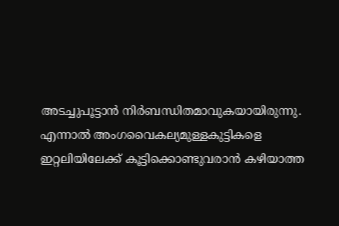അടച്ചുപൂട്ടാന്‍ നിര്‍ബന്ധിതമാവുകയായിരുന്നു. എന്നാല്‍ അംഗവൈകല്യമുള്ളകുട്ടികളെ ഇറ്റലിയിലേക്ക് കൂട്ടിക്കൊണ്ടുവരാന്‍ കഴിയാത്ത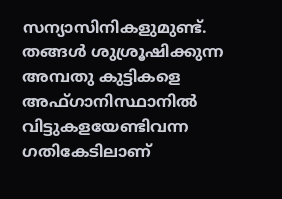സന്യാസിനികളുമുണ്ട്. തങ്ങള്‍ ശുശ്രൂഷിക്കുന്ന അമ്പതു കുട്ടികളെ അഫ്ഗാനിസ്ഥാനില്‍ വിട്ടുകളയേണ്ടിവന്ന ഗതികേടിലാണ്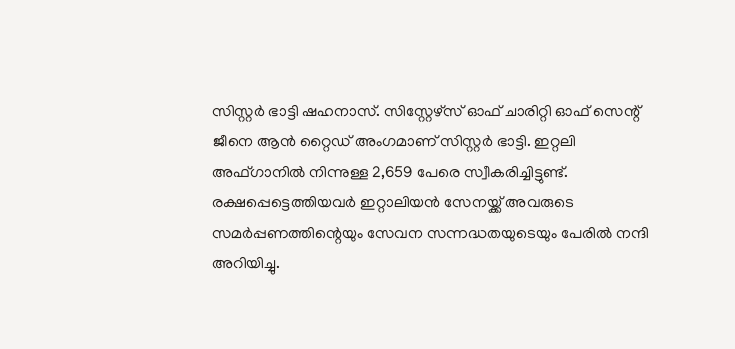സിസ്റ്റര്‍ ഭാട്ടി ഷഹനാസ്. സിസ്റ്റേഴ്‌സ് ഓഫ് ചാരിറ്റി ഓഫ് സെന്റ് ജീനെ ആന്‍ റ്റൈഡ് അംഗമാണ് സിസ്റ്റര്‍ ഭാട്ടി. ഇറ്റലി അഫ്ഗാനില്‍ നിന്നുള്ള 2,659 പേരെ സ്വീകരിച്ചിട്ടുണ്ട്. രക്ഷപ്പെട്ടെത്തിയവര്‍ ഇറ്റാലിയന്‍ സേനയ്ക്ക് അവരുടെ സമര്‍പ്പണത്തിന്റെയും സേവന സന്നദ്ധതയുടെയും പേരില്‍ നന്ദി അറിയിച്ചു.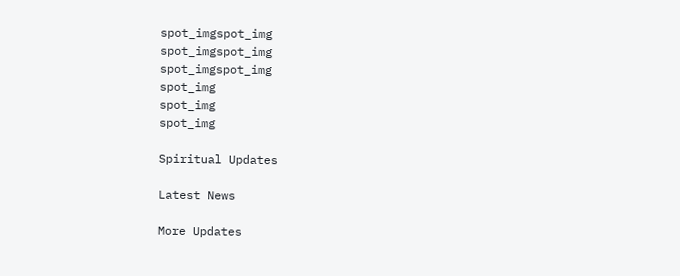spot_imgspot_img
spot_imgspot_img
spot_imgspot_img
spot_img
spot_img
spot_img

Spiritual Updates

Latest News

More Updates